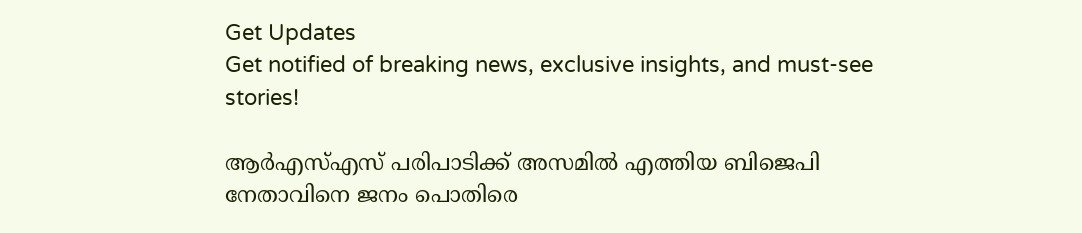Get Updates
Get notified of breaking news, exclusive insights, and must-see stories!

ആര്‍എസ്എസ് പരിപാടിക്ക് അസമില്‍ എത്തിയ ബിജെപി നേതാവിനെ ജനം പൊതിരെ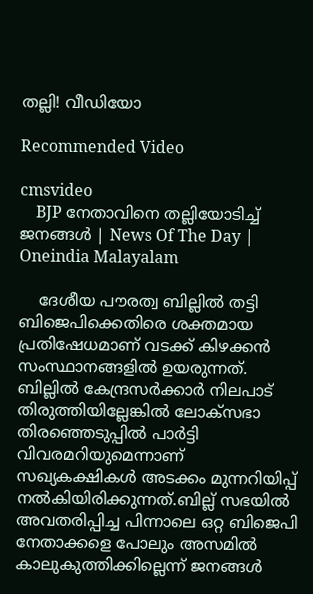തല്ലി! വീഡിയോ

Recommended Video

cmsvideo
    BJP നേതാവിനെ തല്ലിയോടിച്ച് ജനങ്ങൾ | News Of The Day | Oneindia Malayalam

    ദേശീയ പൗരത്വ ബില്ലില്‍ തട്ടി ബിജെപിക്കെതിരെ ശക്തമായ പ്രതിഷേധമാണ് വടക്ക് കിഴക്കന്‍ സംസ്ഥാനങ്ങളില്‍ ഉയരുന്നത്. ബില്ലില്‍ കേന്ദ്രസര്‍ക്കാര്‍ നിലപാട് തിരുത്തിയില്ലേങ്കില്‍ ലോക്സഭാ തിരഞ്ഞെടുപ്പില്‍ പാര്‍ട്ടി വിവരമറിയുമെന്നാണ് സഖ്യകക്ഷികള്‍ അടക്കം മുന്നറിയിപ്പ് നല്‍കിയിരിക്കുന്നത്.ബില്ല് സഭയില്‍ അവതരിപ്പിച്ച പിന്നാലെ ഒറ്റ ബിജെപി നേതാക്കളെ പോലും അസമില്‍ കാലുകുത്തിക്കില്ലെന്ന് ജനങ്ങള്‍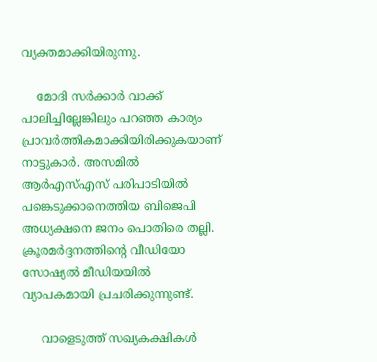വ്യക്തമാക്കിയിരുന്നു.

    മോദി സര്‍ക്കാര്‍ വാക്ക് പാലിച്ചില്ലേങ്കിലും പറഞ്ഞ കാര്യം പ്രാവര്‍ത്തികമാക്കിയിരിക്കുകയാണ് നാട്ടുകാര്‍. അസമില്‍ ആര്‍എസ്എസ് പരിപാടിയില്‍ പങ്കെടുക്കാനെത്തിയ ബിജെപി അധ്യക്ഷനെ ജനം പൊതിരെ തല്ലി. ക്രൂരമര്‍ദ്ദനത്തിന്‍റെ വീഡിയോ സോഷ്യല്‍ മീഡിയയില്‍ വ്യാപകമായി പ്രചരിക്കുന്നുണ്ട്.

     വാളെടുത്ത് സഖ്യകക്ഷികള്‍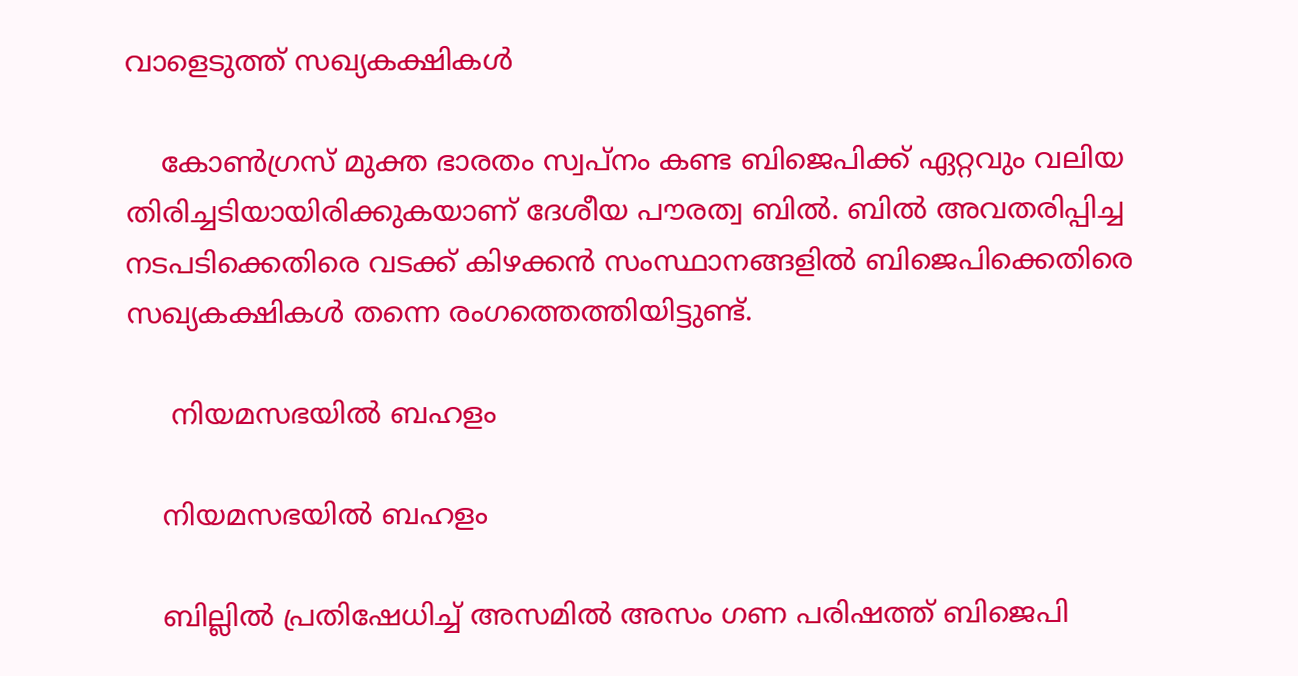വാളെടുത്ത് സഖ്യകക്ഷികള്‍

    കോണ്‍ഗ്രസ് മുക്ത ഭാരതം സ്വപ്നം കണ്ട ബിജെപിക്ക് ഏറ്റവും വലിയ തിരിച്ചടിയായിരിക്കുകയാണ് ദേശീയ പൗരത്വ ബില്‍. ബില്‍ അവതരിപ്പിച്ച നടപടിക്കെതിരെ വടക്ക് കിഴക്കന്‍ സംസ്ഥാനങ്ങളില്‍ ബിജെപിക്കെതിരെ സഖ്യകക്ഷികള്‍ തന്നെ രംഗത്തെത്തിയിട്ടുണ്ട്.

     നിയമസഭയില്‍ ബഹളം

    നിയമസഭയില്‍ ബഹളം

    ബില്ലില്‍ പ്രതിഷേധിച്ച് അസമില്‍ അസം ഗണ പരിഷത്ത് ബിജെപി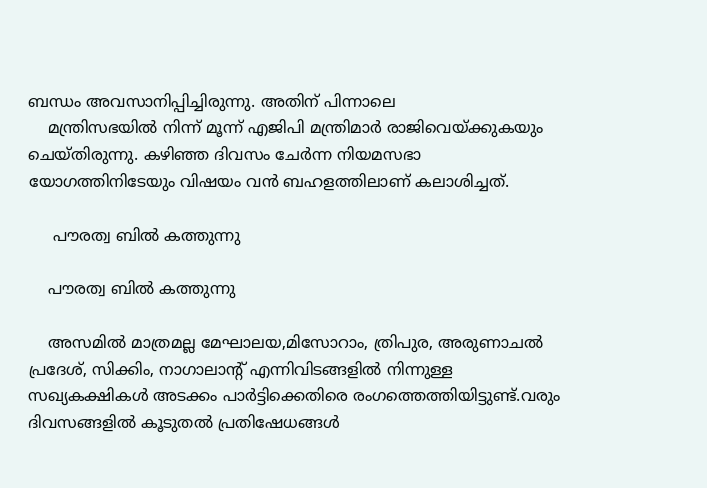ബന്ധം അവസാനിപ്പിച്ചിരുന്നു. അതിന് പിന്നാലെ
    മന്ത്രിസഭയില്‍ നിന്ന് മൂന്ന് എജിപി മന്ത്രിമാര്‍ രാജിവെയ്ക്കുകയും ചെയ്തിരുന്നു. കഴിഞ്ഞ ദിവസം ചേര്‍ന്ന നിയമസഭാ യോഗത്തിനിടേയും വിഷയം വന്‍ ബഹളത്തിലാണ് കലാശിച്ചത്.

     പൗരത്വ ബില്‍ കത്തുന്നു

    പൗരത്വ ബില്‍ കത്തുന്നു

    അസമില്‍ മാത്രമല്ല മേഘാലയ,മിസോറാം, ത്രിപുര, അരുണാചല്‍ പ്രദേശ്, സിക്കിം, നാഗാലാന്‍റ് എന്നിവിടങ്ങളില്‍ നിന്നുള്ള സഖ്യകക്ഷികള്‍ അടക്കം പാര്‍ട്ടിക്കെതിരെ രംഗത്തെത്തിയിട്ടുണ്ട്.വരും ദിവസങ്ങളില്‍ കൂടുതല്‍ പ്രതിഷേധങ്ങള്‍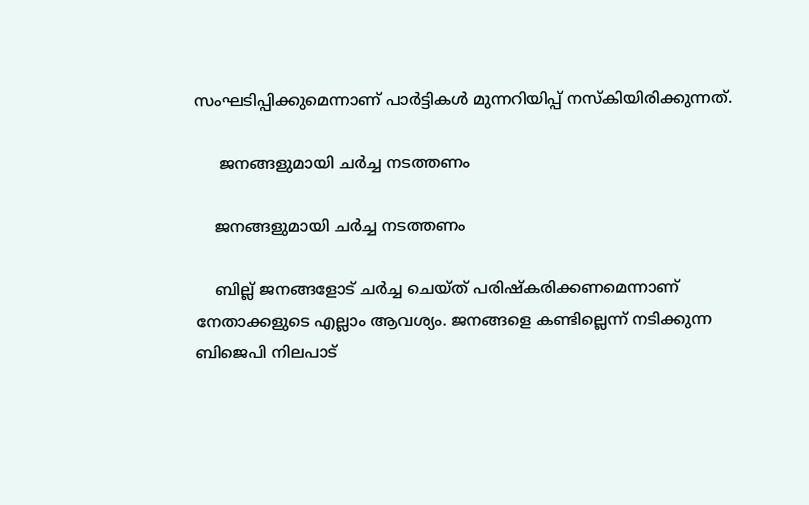സംഘടിപ്പിക്കുമെന്നാണ് പാര്‍ട്ടികള്‍ മുന്നറിയിപ്പ് നസ്‍കിയിരിക്കുന്നത്.

     ജനങ്ങളുമായി ചര്‍ച്ച നടത്തണം

    ജനങ്ങളുമായി ചര്‍ച്ച നടത്തണം

    ബില്ല് ജനങ്ങളോട് ചര്‍ച്ച ചെയ്ത് പരിഷ്കരിക്കണമെന്നാണ് നേതാക്കളുടെ എല്ലാം ആവശ്യം. ജനങ്ങളെ കണ്ടില്ലെന്ന് നടിക്കുന്ന ബിജെപി നിലപാട്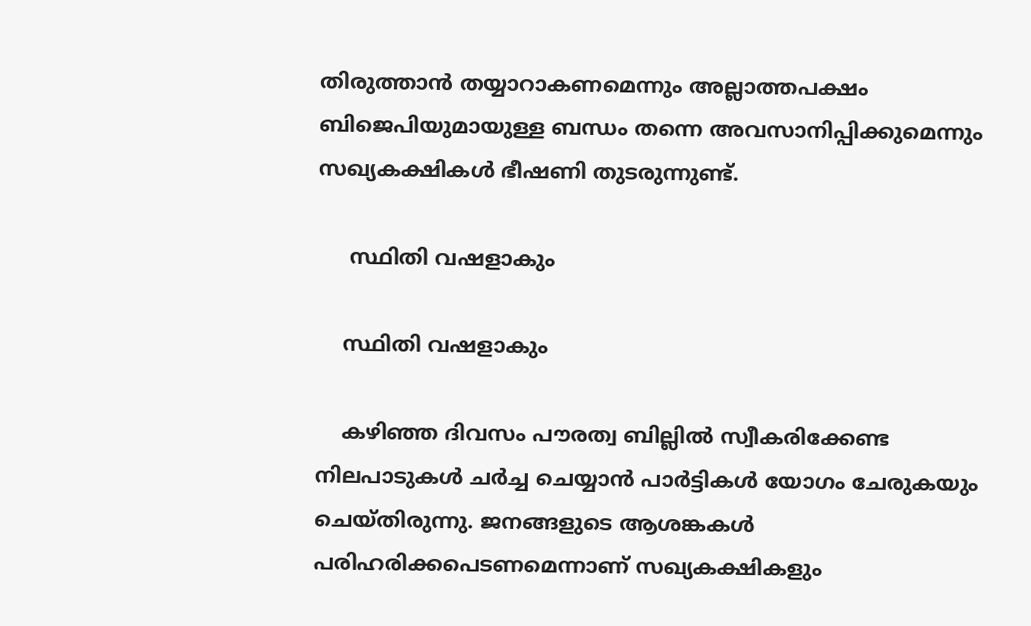തിരുത്താന്‍ തയ്യാറാകണമെന്നും അല്ലാത്തപക്ഷം ബിജെപിയുമായുള്ള ബന്ധം തന്നെ അവസാനിപ്പിക്കുമെന്നും സഖ്യകക്ഷികള്‍ ഭീഷണി തുടരുന്നുണ്ട്.

     സ്ഥിതി വഷളാകും

    സ്ഥിതി വഷളാകും

    കഴിഞ്ഞ ദിവസം പൗരത്വ ബില്ലില്‍ സ്വീകരിക്കേണ്ട നിലപാടുകള്‍ ചര്‍ച്ച ചെയ്യാന്‍ പാര്‍ട്ടികള്‍ യോഗം ചേരുകയും ചെയ്തിരുന്നു. ജനങ്ങളുടെ ആശങ്കകള്‍ പരിഹരിക്കപെടണമെന്നാണ് സഖ്യകക്ഷികളും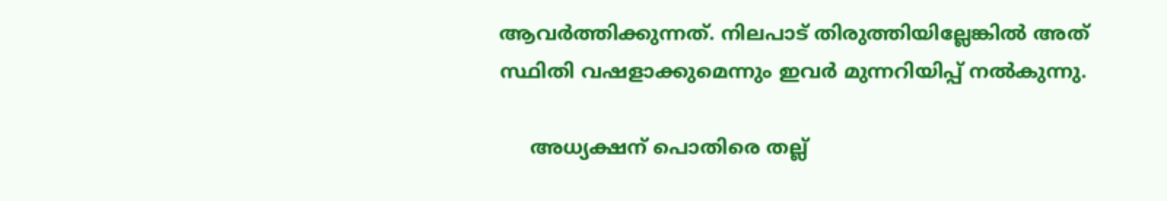ആവര്‍ത്തിക്കുന്നത്. നിലപാട് തിരുത്തിയില്ലേങ്കില്‍ അത് സ്ഥിതി വഷളാക്കുമെന്നും ഇവര്‍ മുന്നറിയിപ്പ് നല്‍കുന്നു.

     അധ്യക്ഷന് പൊതിരെ തല്ല്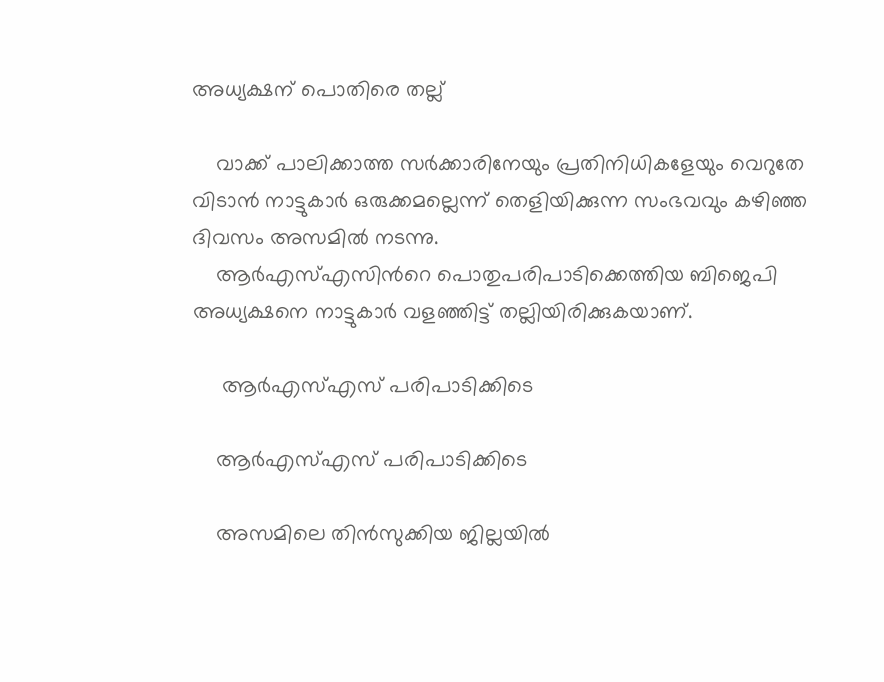അധ്യക്ഷന് പൊതിരെ തല്ല്

    വാക്ക് പാലിക്കാത്ത സര്‍ക്കാരിനേയും പ്രതിനിധികളേയും വെറുതേ വിടാന്‍ നാട്ടുകാര്‍ ഒരുക്കമല്ലെന്ന് തെളിയിക്കുന്ന സംഭവവും കഴിഞ്ഞ ദിവസം അസമില്‍ നടന്നു.
    ആര്‍എസ്എസിന്‍റെ പൊതുപരിപാടിക്കെത്തിയ ബിജെപി അധ്യക്ഷനെ നാട്ടുകാര്‍ വളഞ്ഞിട്ട് തല്ലിയിരിക്കുകയാണ്.

     ആര്‍എസ്എസ് പരിപാടിക്കിടെ

    ആര്‍എസ്എസ് പരിപാടിക്കിടെ

    അസമിലെ തിന്‍സുക്കിയ ജില്ലയില്‍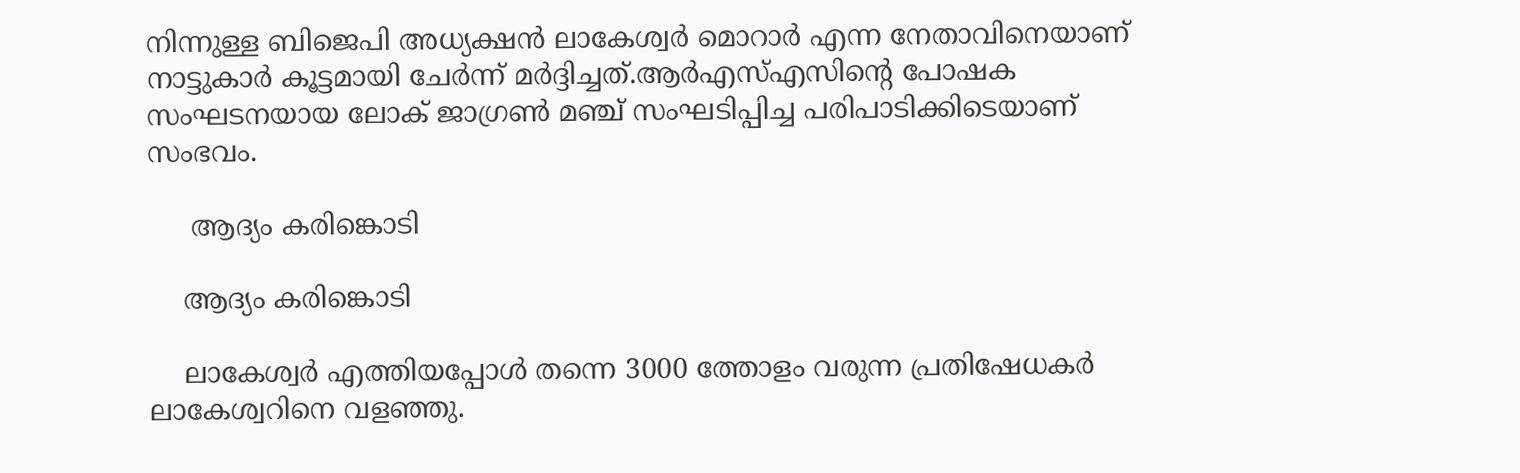നിന്നുള്ള ബിജെപി അധ്യക്ഷന്‍ ലാകേശ്വര്‍ മൊറാര്‍ എന്ന നേതാവിനെയാണ് നാട്ടുകാര്‍ കൂട്ടമായി ചേര്‍ന്ന് മര്‍ദ്ദിച്ചത്.ആര്‍എസ്എസിന്‍റെ പോഷക സംഘടനയായ ലോക് ജാഗ്രണ്‍ മഞ്ച് സംഘടിപ്പിച്ച പരിപാടിക്കിടെയാണ് സംഭവം.

     ആദ്യം കരിങ്കൊടി

    ആദ്യം കരിങ്കൊടി

    ലാകേശ്വര്‍ എത്തിയപ്പോള്‍ തന്നെ 3000 ത്തോളം വരുന്ന പ്രതിഷേധകര്‍ ലാകേശ്വറിനെ വളഞ്ഞു.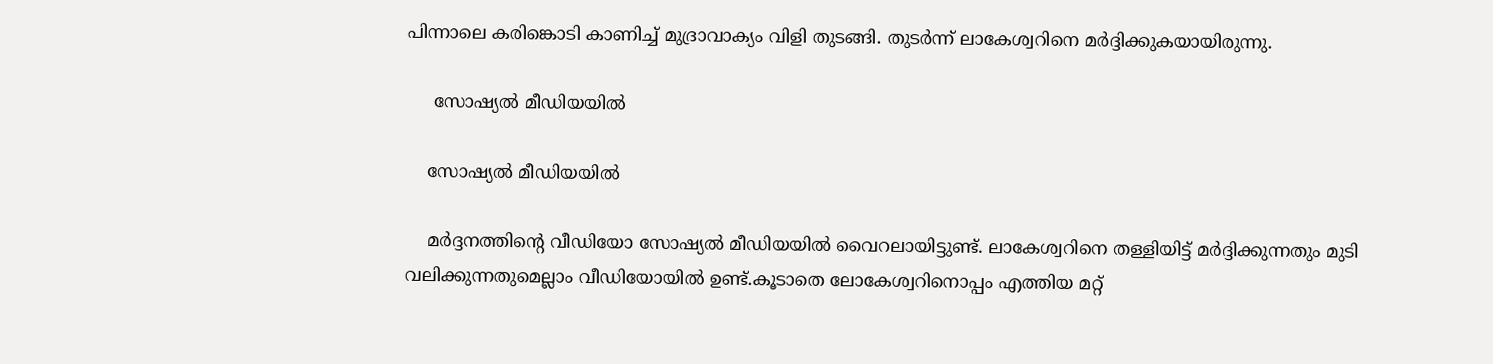പിന്നാലെ കരിങ്കൊടി കാണിച്ച് മുദ്രാവാക്യം വിളി തുടങ്ങി. തുടര്‍ന്ന് ലാകേശ്വറിനെ മര്‍ദ്ദിക്കുകയായിരുന്നു.

     സോഷ്യല്‍ മീഡിയയില്‍

    സോഷ്യല്‍ മീഡിയയില്‍

    മര്‍ദ്ദനത്തിന്‍റെ വീഡിയോ സോഷ്യല്‍ മീഡിയയില്‍ വൈറലായിട്ടുണ്ട്. ലാകേശ്വറിനെ തള്ളിയിട്ട് മര്‍ദ്ദിക്കുന്നതും മുടി വലിക്കുന്നതുമെല്ലാം വീഡിയോയില്‍ ഉണ്ട്.കൂടാതെ ലോകേശ്വറിനൊപ്പം എത്തിയ മറ്റ്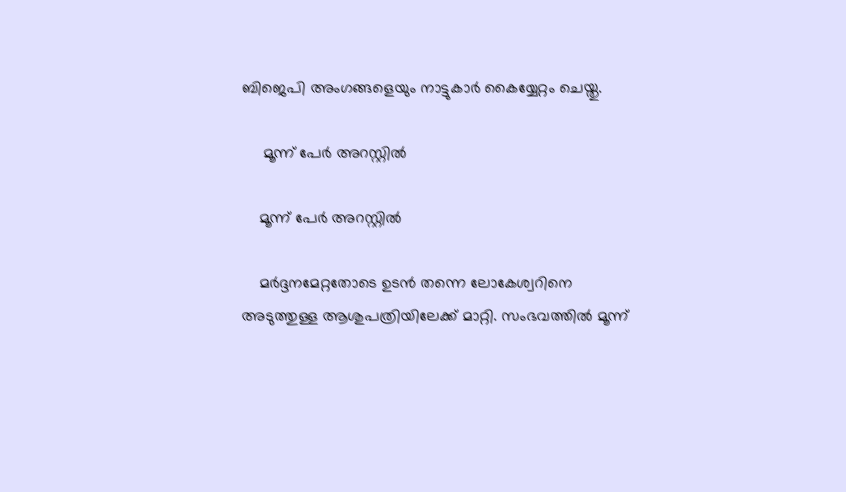ബിജെപി അംഗങ്ങളെയും നാട്ടുകാര്‍ കൈയ്യേറ്റം ചെയ്തു.

     മൂന്ന് പേര്‍ അറസ്റ്റില്‍

    മൂന്ന് പേര്‍ അറസ്റ്റില്‍

    മര്‍ദ്ദനമേറ്റതോടെ ഉടന്‍ തന്നെ ലോകേശ്വറിനെ അടുത്തുള്ള ആശുപത്രിയിലേക്ക് മാറ്റി. സംഭവത്തില്‍ മൂന്ന്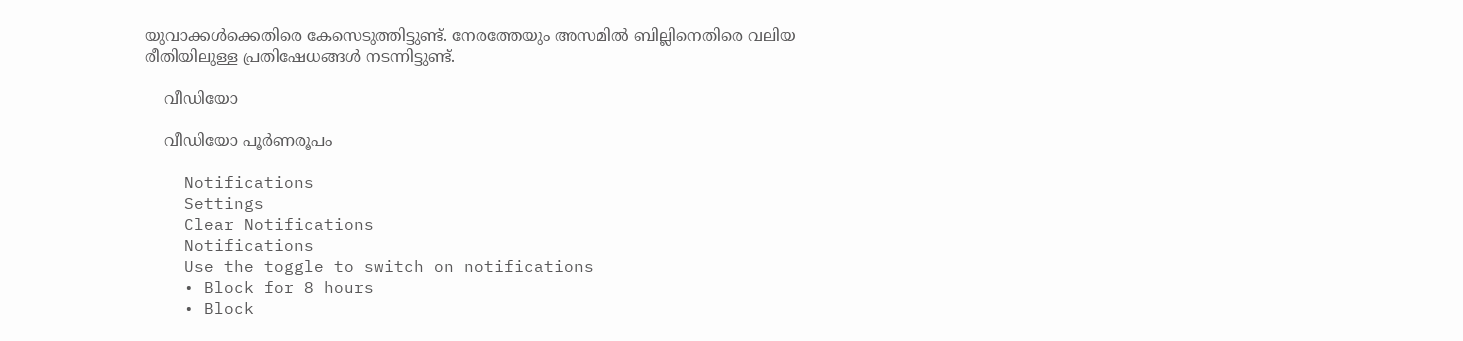യുവാക്കള്‍ക്കെതിരെ കേസെടുത്തിട്ടുണ്ട്. നേരത്തേയും അസമില്‍ ബില്ലിനെതിരെ വലിയ രീതിയിലുള്ള പ്രതിഷേധങ്ങള്‍ നടന്നിട്ടുണ്ട്.

    വീഡിയോ

    വീഡിയോ പൂര്‍ണരൂപം

    Notifications
    Settings
    Clear Notifications
    Notifications
    Use the toggle to switch on notifications
    • Block for 8 hours
    • Block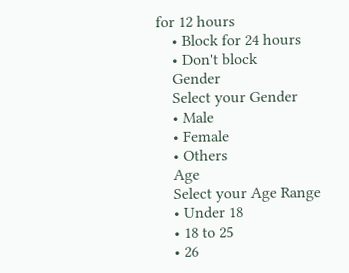for 12 hours
    • Block for 24 hours
    • Don't block
    Gender
    Select your Gender
    • Male
    • Female
    • Others
    Age
    Select your Age Range
    • Under 18
    • 18 to 25
    • 26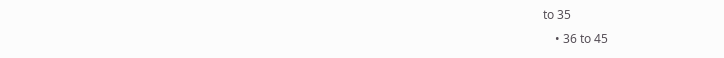to 35
    • 36 to 45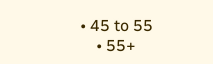• 45 to 55
    • 55+